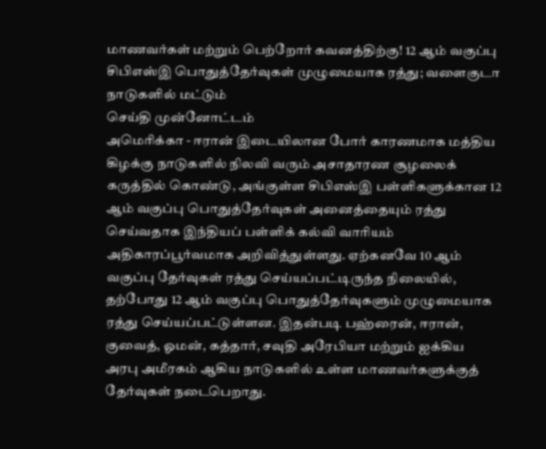மாணவர்கள் மற்றும் பெற்றோர் கவனத்திற்கு! 12 ஆம் வகுப்பு சிபிஎஸ்இ பொதுத்தேர்வுகள் முழுமையாக ரத்து; வளைகுடா நாடுகளில் மட்டும்
செய்தி முன்னோட்டம்
அமெரிக்கா - ஈரான் இடையிலான போர் காரணமாக மத்திய கிழக்கு நாடுகளில் நிலவி வரும் அசாதாரண சூழலைக் கருத்தில் கொண்டு, அங்குள்ள சிபிஎஸ்இ பள்ளிகளுக்கான 12 ஆம் வகுப்பு பொதுத்தேர்வுகள் அனைத்தையும் ரத்து செய்வதாக இந்தியப் பள்ளிக் கல்வி வாரியம் அதிகாரப்பூர்வமாக அறிவித்துள்ளது. ஏற்கனவே 10 ஆம் வகுப்பு தேர்வுகள் ரத்து செய்யப்பட்டிருந்த நிலையில், தற்போது 12 ஆம் வகுப்பு பொதுத்தேர்வுகளும் முழுமையாக ரத்து செய்யப்பட்டுள்ளன. இதன்படி பஹ்ரைன், ஈரான், குவைத், ஓமன், கத்தார், சவுதி அரேபியா மற்றும் ஐக்கிய அரபு அமீரகம் ஆகிய நாடுகளில் உள்ள மாணவர்களுக்குத் தேர்வுகள் நடைபெறாது.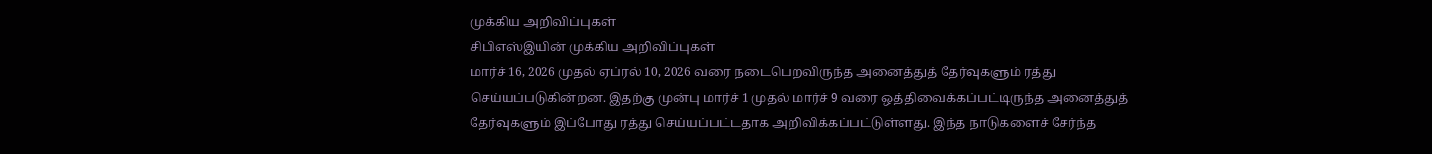முக்கிய அறிவிப்புகள்
சிபிஎஸ்இயின் முக்கிய அறிவிப்புகள்
மார்ச் 16, 2026 முதல் ஏப்ரல் 10, 2026 வரை நடைபெறவிருந்த அனைத்துத் தேர்வுகளும் ரத்து செய்யப்படுகின்றன. இதற்கு முன்பு மார்ச் 1 முதல் மார்ச் 9 வரை ஒத்திவைக்கப்பட்டிருந்த அனைத்துத் தேர்வுகளும் இப்போது ரத்து செய்யப்பட்டதாக அறிவிக்கப்பட்டுள்ளது. இந்த நாடுகளைச் சேர்ந்த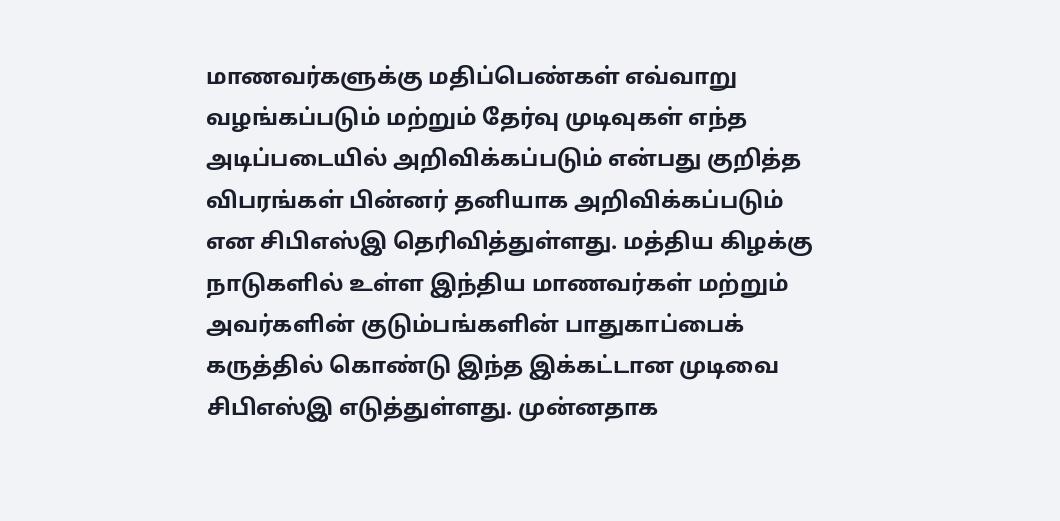மாணவர்களுக்கு மதிப்பெண்கள் எவ்வாறு வழங்கப்படும் மற்றும் தேர்வு முடிவுகள் எந்த அடிப்படையில் அறிவிக்கப்படும் என்பது குறித்த விபரங்கள் பின்னர் தனியாக அறிவிக்கப்படும் என சிபிஎஸ்இ தெரிவித்துள்ளது. மத்திய கிழக்கு நாடுகளில் உள்ள இந்திய மாணவர்கள் மற்றும் அவர்களின் குடும்பங்களின் பாதுகாப்பைக் கருத்தில் கொண்டு இந்த இக்கட்டான முடிவை சிபிஎஸ்இ எடுத்துள்ளது. முன்னதாக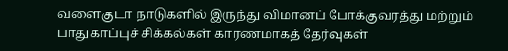வளைகுடா நாடுகளில் இருந்து விமானப் போக்குவரத்து மற்றும் பாதுகாப்புச் சிக்கல்கள் காரணமாகத் தேர்வுகள்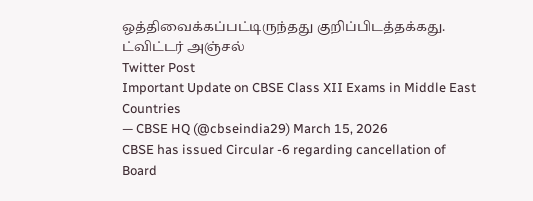ஒத்திவைக்கப்பட்டிருந்தது குறிப்பிடத்தக்கது.
ட்விட்டர் அஞ்சல்
Twitter Post
Important Update on CBSE Class XII Exams in Middle East Countries
— CBSE HQ (@cbseindia29) March 15, 2026
CBSE has issued Circular -6 regarding cancellation of Board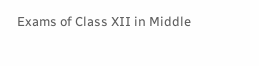Exams of Class XII in Middle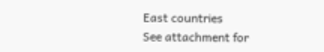East countries
See attachment for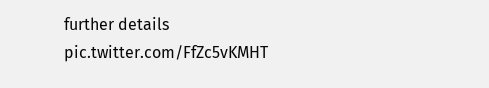further details pic.twitter.com/FfZc5vKMHT